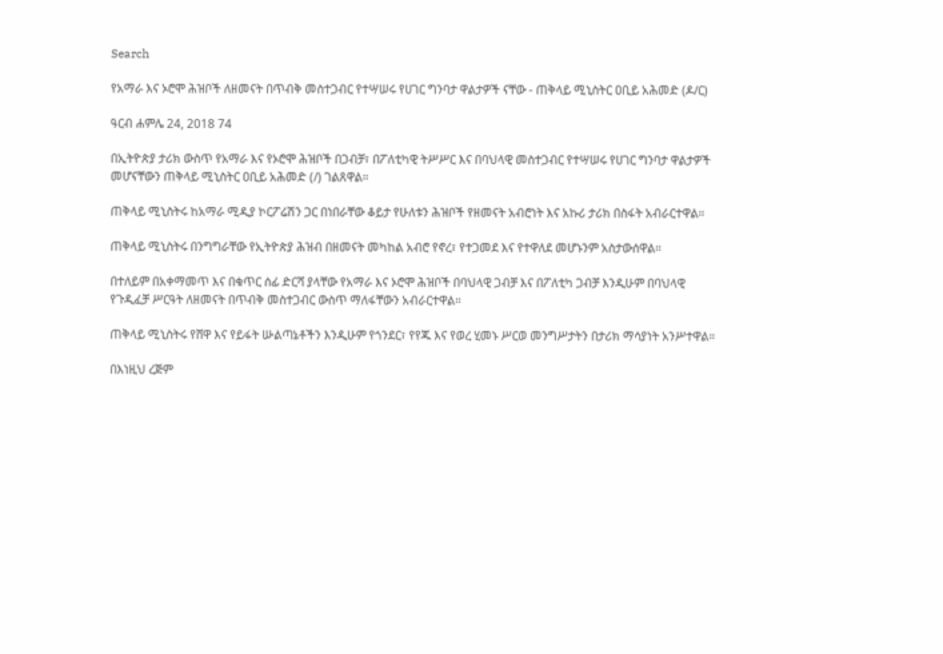Search

የአማራ እና ኦሮሞ ሕዝቦች ለዘመናት በጥብቅ መስተጋብር የተሣሠሩ የሀገር ግንባታ ዋልታዎች ናቸው - ጠቅላይ ሚኒስትር ዐቢይ አሕመድ (ዶ/ር)

ዓርብ ሐምሌ 24, 2018 74

በኢትዮጵያ ታሪክ ውስጥ የአማራ እና የኦሮሞ ሕዝቦች በጋብቻ፣ በፖለቲካዊ ትሥሥር እና በባህላዊ መስተጋብር የተሣሠሩ የሀገር ግንባታ ዋልታዎች መሆናቸውን ጠቅላይ ሚኒስትር ዐቢይ አሕመድ (/) ገልጸዋል።

ጠቅላይ ሚኒስትሩ ከአማራ ሚዲያ ኮርፖሬሽን ጋር በነበራቸው ቆይታ የሁለቱን ሕዝቦች የዘመናት አብሮነት እና አኩሪ ታሪክ በስፋት አብራርተዋል።

ጠቅላይ ሚኒስትሩ በንግግራቸው የኢትዮጵያ ሕዝብ በዘመናት መካከል አብሮ የኖረ፣ የተጋመደ እና የተዋለደ መሆኑንም አስታውሰዋል።

በተለይም በአቀማመጥ እና በቁጥር ሰፊ ድርሻ ያላቸው የአማራ እና ኦሮሞ ሕዝቦች በባህላዊ ጋብቻ እና በፖለቲካ ጋብቻ እንዲሁም በባህላዊ የጉዲፈቻ ሥርዓት ለዘመናት በጥብቅ መስተጋብር ውስጥ ማለፋቸውን አብራርተዋል።

ጠቅላይ ሚኒስትሩ የሸዋ እና የይፋት ሡልጣኔቶችን እንዲሁም የጎንደር፣ የየጁ እና የወረ ሂመኑ ሥርወ መንግሥታትን በታሪክ ማሳያነት አንሥተዋል።

በእነዚህ ረጅም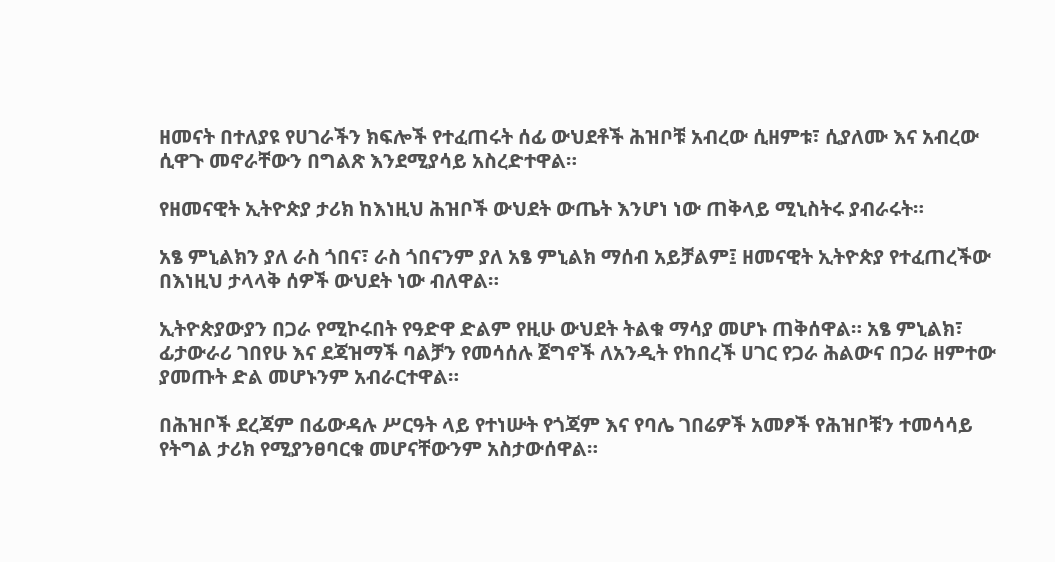ዘመናት በተለያዩ የሀገራችን ክፍሎች የተፈጠሩት ሰፊ ውህደቶች ሕዝቦቹ አብረው ሲዘምቱ፣ ሲያለሙ እና አብረው ሲዋጉ መኖራቸውን በግልጽ እንደሚያሳይ አስረድተዋል።

የዘመናዊት ኢትዮጵያ ታሪክ ከእነዚህ ሕዝቦች ውህደት ውጤት እንሆነ ነው ጠቅላይ ሚኒስትሩ ያብራሩት።

አፄ ምኒልክን ያለ ራስ ጎበና፣ ራስ ጎበናንም ያለ አፄ ምኒልክ ማሰብ አይቻልም፤ ዘመናዊት ኢትዮጵያ የተፈጠረችው በእነዚህ ታላላቅ ሰዎች ውህደት ነው ብለዋል።

ኢትዮጵያውያን በጋራ የሚኮሩበት የዓድዋ ድልም የዚሁ ውህደት ትልቁ ማሳያ መሆኑ ጠቅሰዋል። አፄ ምኒልክ፣ ፊታውራሪ ገበየሁ እና ደጃዝማች ባልቻን የመሳሰሉ ጀግኖች ለአንዲት የከበረች ሀገር የጋራ ሕልውና በጋራ ዘምተው ያመጡት ድል መሆኑንም አብራርተዋል።

በሕዝቦች ደረጃም በፊውዳሉ ሥርዓት ላይ የተነሡት የጎጃም እና የባሌ ገበሬዎች አመፆች የሕዝቦቹን ተመሳሳይ የትግል ታሪክ የሚያንፀባርቁ መሆናቸውንም አስታውሰዋል።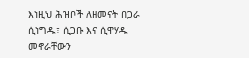እነዚህ ሕዝቦች ለዘመናት በጋራ ሲነግዱ፣ ሲጋቡ እና ሲዋሃዱ መኖራቸውን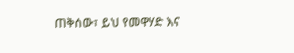ጠቅሰው፣ ይህ የመዋሃድ እና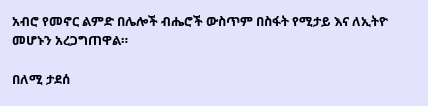አብሮ የመኖር ልምድ በሌሎች ብሔሮች ውስጥም በስፋት የሚታይ እና ለኢትዮ መሆኑን አረጋግጠዋል።

በለሚ ታደሰ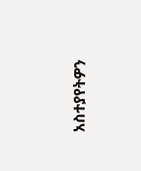አስተያየትዎን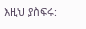እዚህ ያስፍሩ: